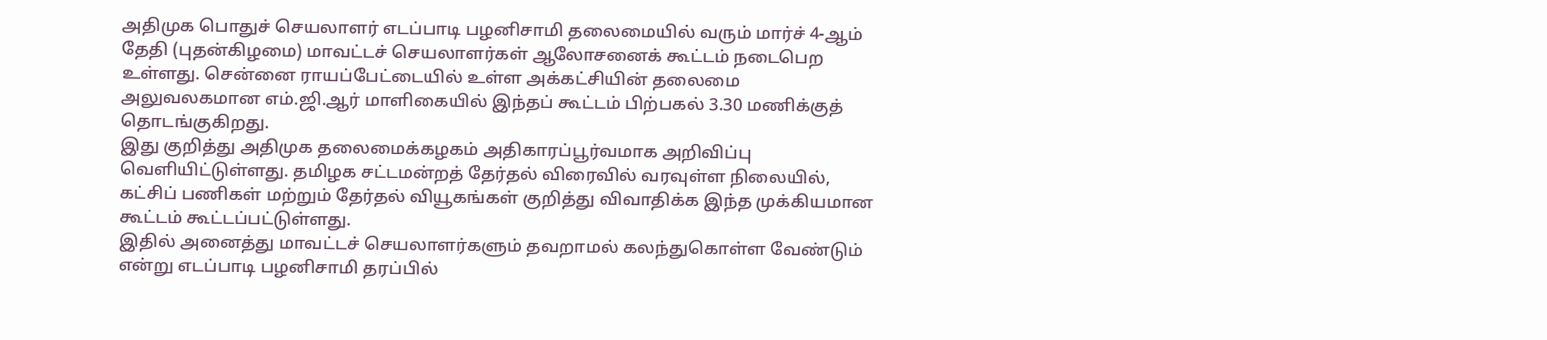அதிமுக பொதுச் செயலாளர் எடப்பாடி பழனிசாமி தலைமையில் வரும் மார்ச் 4-ஆம் தேதி (புதன்கிழமை) மாவட்டச் செயலாளர்கள் ஆலோசனைக் கூட்டம் நடைபெற உள்ளது. சென்னை ராயப்பேட்டையில் உள்ள அக்கட்சியின் தலைமை அலுவலகமான எம்.ஜி.ஆர் மாளிகையில் இந்தப் கூட்டம் பிற்பகல் 3.30 மணிக்குத் தொடங்குகிறது.
இது குறித்து அதிமுக தலைமைக்கழகம் அதிகாரப்பூர்வமாக அறிவிப்பு வெளியிட்டுள்ளது. தமிழக சட்டமன்றத் தேர்தல் விரைவில் வரவுள்ள நிலையில், கட்சிப் பணிகள் மற்றும் தேர்தல் வியூகங்கள் குறித்து விவாதிக்க இந்த முக்கியமான கூட்டம் கூட்டப்பட்டுள்ளது.
இதில் அனைத்து மாவட்டச் செயலாளர்களும் தவறாமல் கலந்துகொள்ள வேண்டும் என்று எடப்பாடி பழனிசாமி தரப்பில்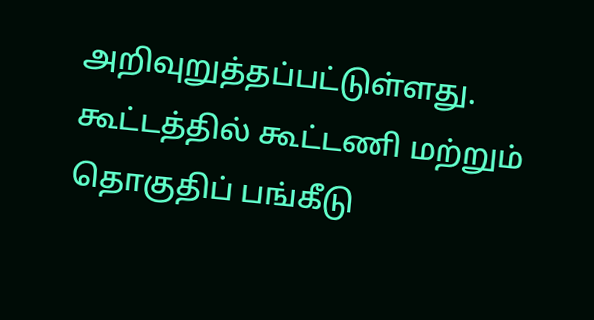அறிவுறுத்தப்பட்டுள்ளது. கூட்டத்தில் கூட்டணி மற்றும் தொகுதிப் பங்கீடு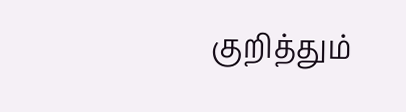குறித்தும்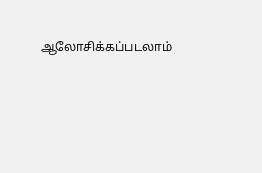ஆலோசிக்கப்படலாம்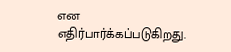என எதிர்பார்க்கப்படுகிறது.